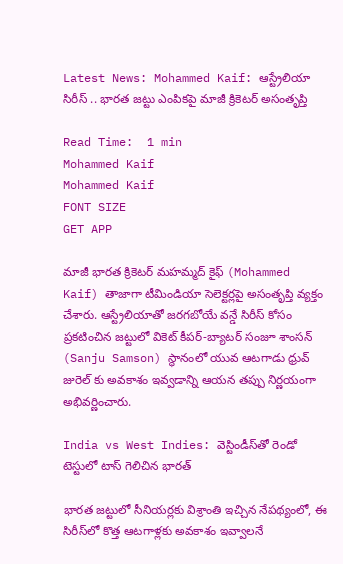Latest News: Mohammed Kaif: ఆస్ట్రేలియా సిరీస్ .. భారత జట్టు ఎంపికపై మాజీ క్రికెటర్ అసంతృప్తి

Read Time:  1 min
Mohammed Kaif
Mohammed Kaif
FONT SIZE
GET APP

మాజీ భారత క్రికెటర్ మహమ్మద్ కైఫ్ (Mohammed Kaif) తాజాగా టీమిండియా సెలెక్టర్లపై అసంతృప్తి వ్యక్తం చేశారు. ఆస్ట్రేలియాతో జరగబోయే వన్డే సిరీస్ కోసం ప్రకటించిన జట్టులో వికెట్ కీపర్-బ్యాటర్ సంజూ శాంసన్ (Sanju Samson) స్థానంలో యువ ఆటగాడు ధ్రువ్ జురెల్ కు అవకాశం ఇవ్వడాన్ని ఆయన తప్పు నిర్ణయంగా అభివర్ణించారు.

India vs West Indies: వెస్టిండీస్‌తో రెండో టెస్టులో టాస్ గెలిచిన భారత్

భారత జట్టులో సీనియర్లకు విశ్రాంతి ఇచ్చిన నేపథ్యంలో, ఈ సిరీస్‌లో కొత్త ఆటగాళ్లకు అవకాశం ఇవ్వాలనే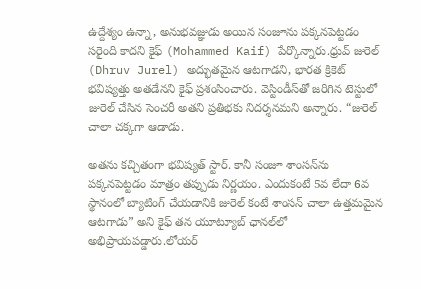ఉద్దేశ్యం ఉన్నా, అనుభవజ్ఞుడు అయిన సంజూను పక్కనపెట్టడం సరైంది కాదని కైఫ్ (Mohammed Kaif) పేర్కొన్నారు.ధ్రువ్ జురెల్ (Dhruv Jurel) అద్భుతమైన ఆటగాడని, భారత క్రికెట్ భవిష్యత్తు అతడేనని కైఫ్ ప్రశంసించారు. వెస్టిండీస్‌తో జరిగిన టెస్టులో జురెల్ చేసిన సెంచరీ అతని ప్రతిభకు నిదర్శనమని అన్నారు. “జురెల్ చాలా చక్కగా ఆడాడు.

అతను కచ్చితంగా భవిష్యత్ స్టార్. కానీ సంజూ శాంసన్‌ను పక్కనపెట్టడం మాత్రం తప్పుడు నిర్ణయం. ఎందుకంటే 5వ లేదా 6వ స్థానంలో బ్యాటింగ్ చేయడానికి జురెల్ కంటే శాంసన్ చాలా ఉత్తమమైన ఆటగాడు” అని కైఫ్ తన యూట్యూబ్ ఛానల్‌లో అభిప్రాయపడ్డారు.లోయర్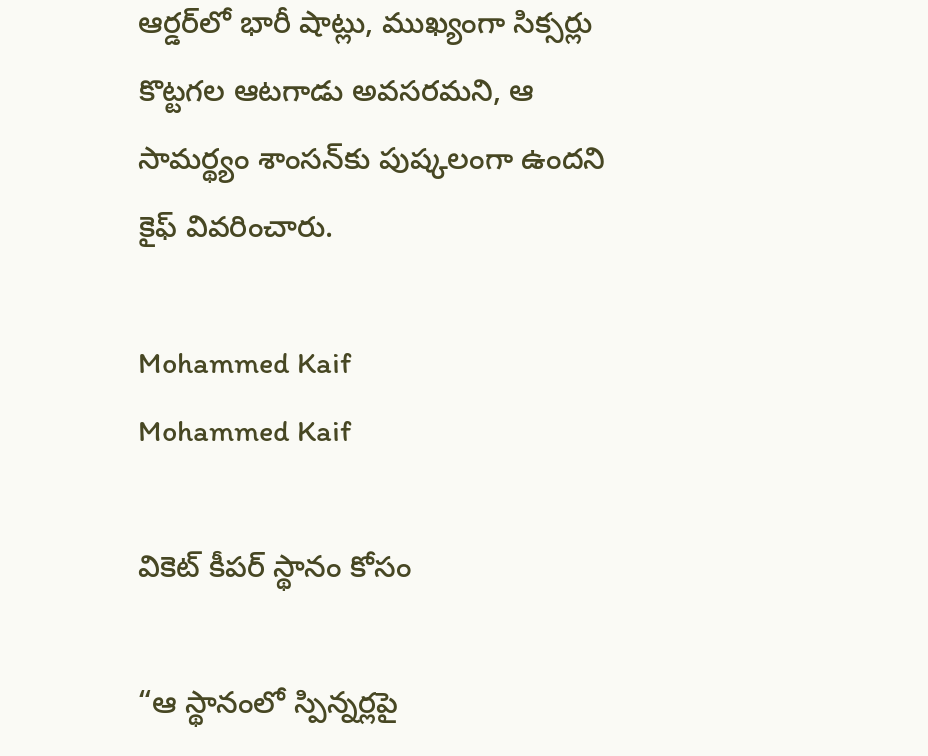ఆర్డర్‌లో భారీ షాట్లు, ముఖ్యంగా సిక్సర్లు కొట్టగల ఆటగాడు అవసరమని, ఆ సామర్థ్యం శాంసన్‌కు పుష్కలంగా ఉందని కైఫ్ వివరించారు.

Mohammed Kaif
Mohammed Kaif

వికెట్ కీపర్ స్థానం కోసం

“ఆ స్థానంలో స్పిన్నర్లపై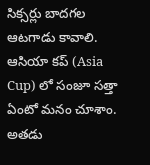సిక్సర్లు బాదగల ఆటగాడు కావాలి. ఆసియా కప్‌ (Asia Cup) లో సంజూ సత్తా ఏంటో మనం చూశాం. అతడు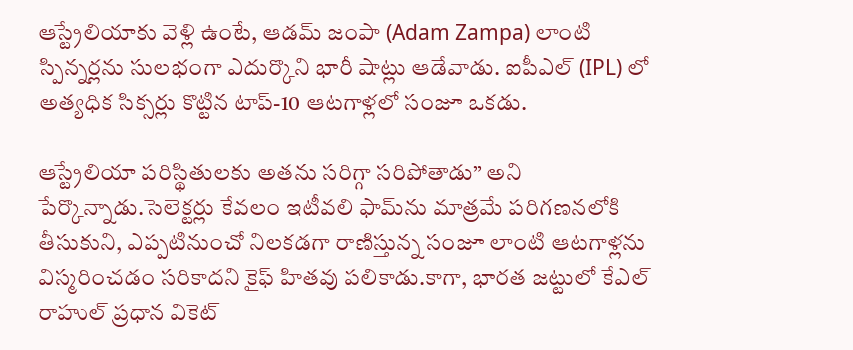ఆస్ట్రేలియాకు వెళ్లి ఉంటే, ఆడమ్ జంపా (Adam Zampa) లాంటి స్పిన్నర్లను సులభంగా ఎదుర్కొని భారీ షాట్లు ఆడేవాడు. ఐపీఎల్‌ (IPL) లో అత్యధిక సిక్సర్లు కొట్టిన టాప్-10 ఆటగాళ్లలో సంజూ ఒకడు.

ఆస్ట్రేలియా పరిస్థితులకు అతను సరిగ్గా సరిపోతాడు” అని పేర్కొన్నాడు.సెలెక్టర్లు కేవలం ఇటీవలి ఫామ్‌ను మాత్రమే పరిగణనలోకి తీసుకుని, ఎప్పటినుంచో నిలకడగా రాణిస్తున్న సంజూ లాంటి ఆటగాళ్లను విస్మరించడం సరికాదని కైఫ్ హితవు పలికాడు.కాగా, భారత జట్టులో కేఎల్ రాహుల్ ప్రధాన వికెట్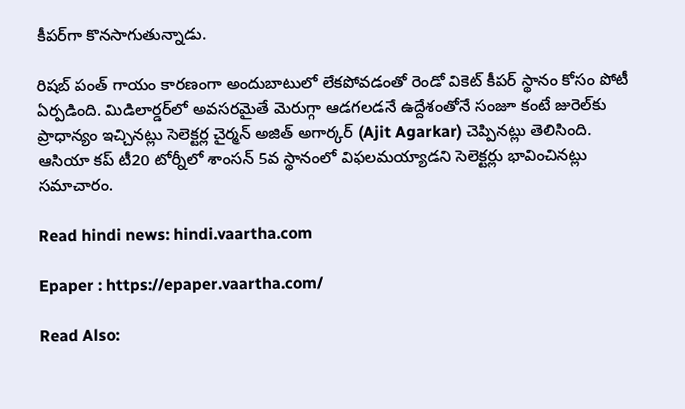కీపర్‌గా కొనసాగుతున్నాడు.

రిషబ్ పంత్ గాయం కారణంగా అందుబాటులో లేకపోవడంతో రెండో వికెట్ కీపర్ స్థానం కోసం పోటీ ఏర్పడింది. మిడిలార్డర్‌లో అవసరమైతే మెరుగ్గా ఆడగలడనే ఉద్దేశంతోనే సంజూ కంటే జురెల్‌కు ప్రాధాన్యం ఇచ్చినట్లు సెలెక్టర్ల చైర్మన్ అజిత్ అగార్కర్ (Ajit Agarkar) చెప్పినట్లు తెలిసింది. ఆసియా కప్ టీ20 టోర్నీలో శాంసన్ 5వ స్థానంలో విఫలమయ్యాడని సెలెక్టర్లు భావించినట్లు సమాచారం.

Read hindi news: hindi.vaartha.com

Epaper : https://epaper.vaartha.com/

Read Also: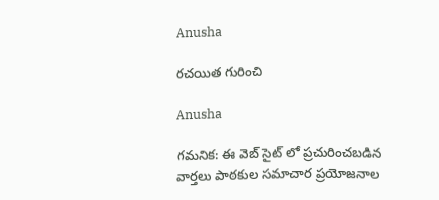Anusha

రచయిత గురించి

Anusha

గమనిక: ఈ వెబ్ సైట్ లో ప్రచురించబడిన వార్తలు పాఠకుల సమాచార ప్రయోజనాల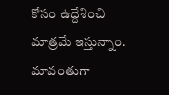కోసం ఉద్దేశించి మాత్రమే ఇస్తున్నాం. మావంతుగా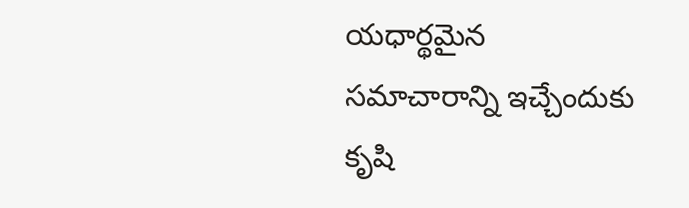యధార్థమైన సమాచారాన్ని ఇచ్చేందుకు కృషి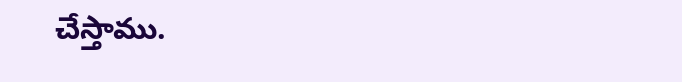చేస్తాము.